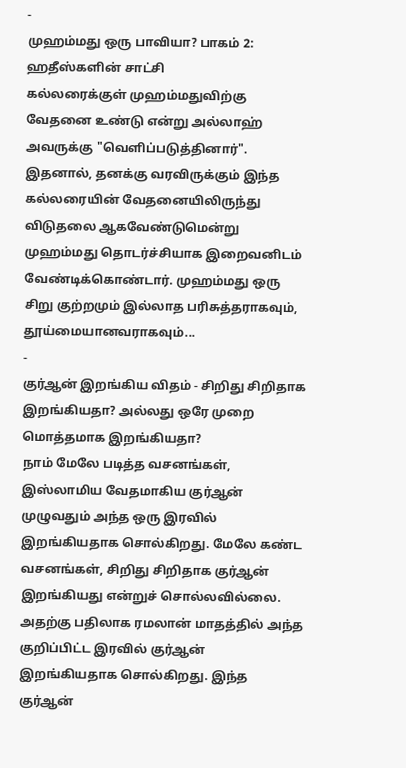-
முஹம்மது ஒரு பாவியா? பாகம் 2: ஹதீஸ்களின் சாட்சி
கல்லரைக்குள் முஹம்மதுவிற்கு வேதனை உண்டு என்று அல்லாஹ் அவருக்கு "வெளிப்படுத்தினார்". இதனால், தனக்கு வரவிருக்கும் இந்த கல்லரையின் வேதனையிலிருந்து விடுதலை ஆகவேண்டுமென்று முஹம்மது தொடர்ச்சியாக இறைவனிடம் வேண்டிக்கொண்டார். முஹம்மது ஒரு சிறு குற்றமும் இல்லாத பரிசுத்தராகவும், தூய்மையானவராகவும்...
-
குர்ஆன் இறங்கிய விதம் - சிறிது சிறிதாக இறங்கியதா? அல்லது ஒரே முறை மொத்தமாக இறங்கியதா?
நாம் மேலே படித்த வசனங்கள், இஸ்லாமிய வேதமாகிய குர்ஆன் முழுவதும் அந்த ஒரு இரவில் இறங்கியதாக சொல்கிறது. மேலே கண்ட வசனங்கள், சிறிது சிறிதாக குர்ஆன் இறங்கியது என்றுச் சொல்லவில்லை. அதற்கு பதிலாக ரமலான் மாதத்தில் அந்த குறிப்பிட்ட இரவில் குர்ஆன் இறங்கியதாக சொல்கிறது. இந்த குர்ஆன்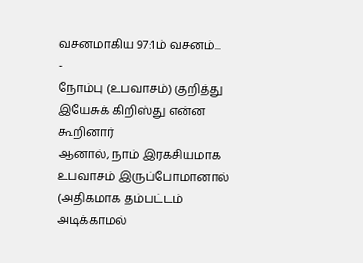வசனமாகிய 97:1ம் வசனம்...
-
நோம்பு (உபவாசம்) குறித்து இயேசுக் கிறிஸ்து என்ன கூறினார்
ஆனால், நாம் இரகசியமாக உபவாசம் இருப்போமானால் (அதிகமாக தம்பட்டம் அடிக்காமல்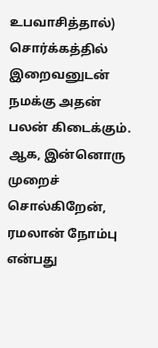உபவாசித்தால்) சொர்க்கத்தில் இறைவனுடன் நமக்கு அதன் பலன் கிடைக்கும். ஆக, இன்னொரு முறைச் சொல்கிறேன், ரமலான் நோம்பு என்பது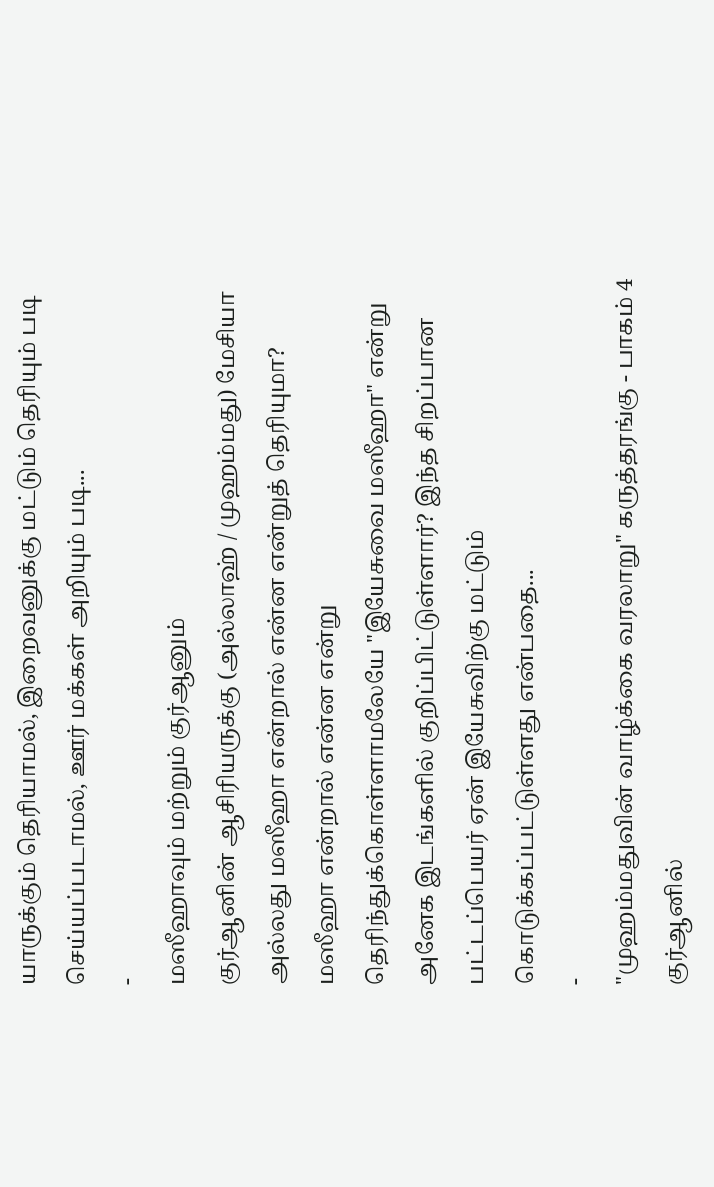யாருக்கும் தெரியாமல், இறைவனுக்கு மட்டும் தெரியும் படி செய்யப்படாமல், ஊர் மக்கள் அறியும் படி...
-
மஸீஹாவும் மற்றும் குர்ஆனும்
குர்ஆனின் ஆசிரியருக்கு (அல்லாஹ் / முஹம்மது) மேசியா அல்லது மஸீஹா என்றால் என்ன என்றுத் தெரியுமா? மஸீஹா என்றால் என்ன என்று தெரிந்துக்கொள்ளாமலேயே "இயேசுவை மஸீஹா" என்று அனேக இடங்களில் குறிப்பிட்டுள்ளார்? இந்த சிறப்பான பட்டப்பெயர் ஏன் இயேசுவிற்கு மட்டும் கொடுக்கப்பட்டுள்ளது என்பதை...
-
"முஹம்மதுவின் வாழ்க்கை வரலாறு" கருத்தரங்கு - பாகம் 4
குர்ஆனில்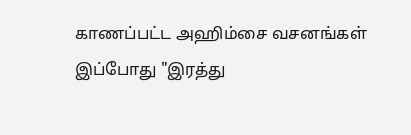காணப்பட்ட அஹிம்சை வசனங்கள் இப்போது "இரத்து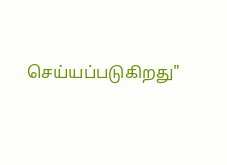செய்யப்படுகிறது"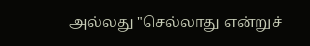அல்லது "செல்லாது என்றுச்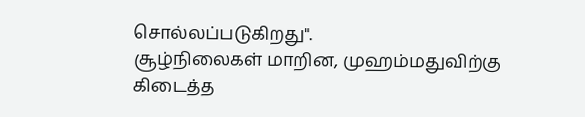சொல்லப்படுகிறது".
சூழ்நிலைகள் மாறின, முஹம்மதுவிற்கு கிடைத்த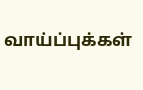வாய்ப்புக்கள்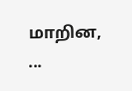மாறின, ...